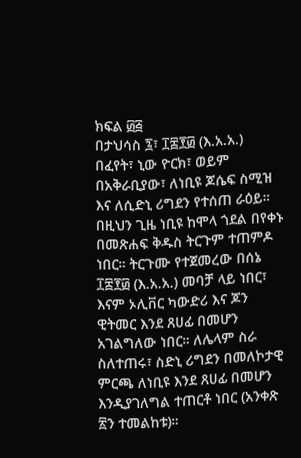ክፍል ፴፭
በታህሳስ ፯፣ ፲፰፻፴ (እ.አ.አ.) በፈየት፣ ኒው ዮርክ፣ ወይም በአቅራቢያው፣ ለነቢዩ ጆሴፍ ስሚዝ እና ለሲድኒ ሪግደን የተሰጠ ራዕይ። በዚህን ጊዜ ነቢዩ ከሞላ ጎደል በየቀኑ በመጽሐፍ ቅዱስ ትርጉም ተጠምዶ ነበር። ትርጉሙ የተጀመረው በሰኔ ፲፰፻፴ (እ.አ.አ.) መባቻ ላይ ነበር፣ እናም ኦሊቨር ካውድሪ እና ጆን ዊትመር እንደ ጸሀፊ በመሆን አገልግለው ነበር። ለሌላም ስራ ስለተጠሩ፣ ስድኒ ሪግደን በመለኮታዊ ምርጫ ለነቢዩ እንደ ጸሀፊ በመሆን እንዲያገለግል ተጠርቶ ነበር (አንቀጽ ፳ን ተመልከቱ)።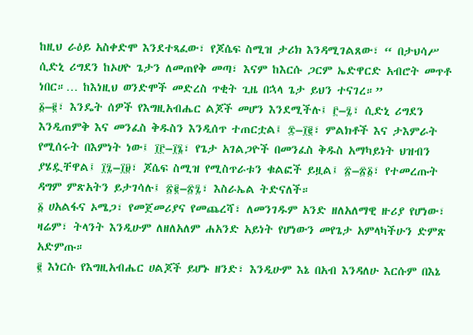ከዚህ ራዕይ አስቀድሞ እንደተጻፈው፣ የጆሴፍ ስሚዝ ታሪክ እንዳሚገልጸው፣ “ በታህሳሥ ሲድኒ ሪግደን ከኦሀዮ ጌታን ለመጠየቅ መጣ፣ እናም ከእርሱ ጋርም ኤድዋርድ አብሮት መጥቶ ነበር።… ከእነዚህ ወንድሞች መድረስ ጥቂት ጊዜ በኋላ ጌታ ይህን ተናገረ።”
፩–፪፣ እንዴት ሰዎች የእግዚአብሔር ልጆች መሆን እንደሚችሉ፤ ፫–፯፣ ሲድኒ ሪግደን እንዲጠምቅ እና መንፈስ ቅዱስን እንዲሰጥ ተጠርቷል፤ ፰–፲፪፣ ምልክቶች እና ታእምራት የሚሰሩት በእምነት ነው፤ ፲፫–፲፮፣ የጌታ አገልጋዮች በመንፈስ ቅዱስ አማካይነት ህዝብን ያሄዷቸዋል፤ ፲፯–፲፱፣ ጆሴፍ ስሚዝ የሚስጥራቱን ቁልፎች ይዟል፤ ፳–፳፩፣ የተመረጡት ዳግም ምጽአትን ይታገሳሉ፤ ፳፪–፳፯፣ እስራኤል ትድናለች።
፩ ሀአልፋና ኦሜጋ፣ የመጀመሪያና የመጨረሻ፣ ለመንገዱም አንድ ዘለአለማዊ ዙሪያ የሆነው፣ ዛሬም፣ ትላንት እንዲሁም ለዘለአለም ሐአንድ አይነት የሆነውን መየጌታ አምላካችሁን ድምጽ አድምጡ።
፪ እነርሱ የእግዚአብሔር ሀልጆች ይሆኑ ዘንድ፣ እንዲሁም እኔ በአብ እንዳለሁ እርሱም በእኔ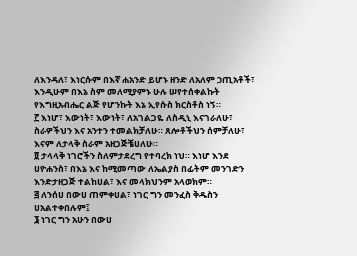ለእንዳለ፣ እነርሱም በእኛ ሐአንድ ይሆኑ ዘንድ ለአለም ኃጢአቶች፣ እንዲሁም በእኔ ስም መለሚያምኑ ሁሉ ሠየተሰቀልኩት የእግዚአብሔር ልጅ የሆንኩት እኔ ኢየሱስ ክርስቶስ ነኝ።
፫ እነሆ፣ እውነት፣ እውነት፣ ለአገልጋዬ ለስዲኒ እናገራለሁ፣ ስራዎችህን እና አንተን ተመልክቻለሁ። ጸሎቶችህን ሰምቻለሁ፣ እናም ለታላቅ ስራም አዘጋጅቼሀለሁ።
፬ ታላላቅ ነገሮችን ስለምታደረግ የተባረክ ነህ። እነሆ እንደ ሀዮሐንስ፣ በእኔ እና ከሚመጣው ለኤልያስ በፊትም መንገድን እንድታዘጋጅ ተልከሀል፣ እና መላክህንም አላወክም።
፭ ለንሰሀ በውሀ ጠምቀሀል፣ ነገር ግን መንፈስ ቅዱስን ሀአልተቀበሉም፤
፮ ነገር ግን አሁን በውሀ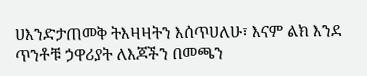ሀእንድታጠመቅ ትእዛዛትን እሰጥሀለሁ፣ እናም ልክ እንደ ጥንቶቹ ኃዋሪያት ለእጆችን በመጫን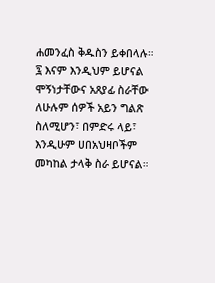ሐመንፈስ ቅዱስን ይቀበላሉ።
፯ እናም እንዲህም ይሆናል ሞኝነታቸውና አጸያፊ ስራቸው ለሁሉም ሰዎች አይን ግልጽ ስለሚሆን፣ በምድሩ ላይ፣ እንዲሁም ሀበአህዛቦችም መካከል ታላቅ ስራ ይሆናል።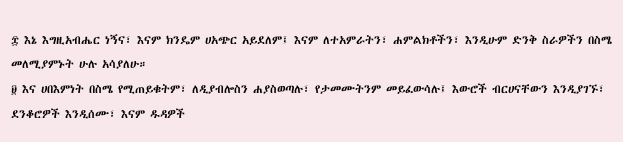፰ እኔ እግዚአብሔር ነኝና፣ እናም ክንዴም ሀአጭር አይደለም፤ እናም ለተአምራትን፣ ሐምልክቶችን፣ እንዲሁም ድንቅ ስራዎችን በስሜ መለሚያምኑት ሁሉ አሳያለሁ።
፱ እና ሀበእምነት በስሜ የሚጠይቁትም፣ ለዲያብሎስን ሐያስወጣሉ፣ የታመሙትንም መይፈውሳሉ፤ እውሮች ብርሀናቸውን እንዲያገኙ፣ ደንቆሮዎች እንዲሰሙ፣ እናም ዱዳዎች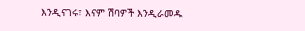እንዲናገሩ፣ እናም ሽባዎች እንዲራመዱ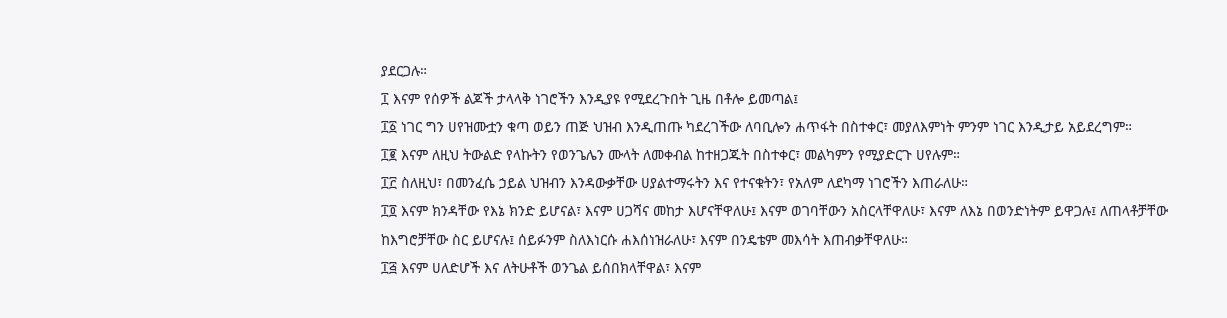ያደርጋሉ።
፲ እናም የሰዎች ልጆች ታላላቅ ነገሮችን እንዲያዩ የሚደረጉበት ጊዜ በቶሎ ይመጣል፤
፲፩ ነገር ግን ሀየዝሙቷን ቁጣ ወይን ጠጅ ህዝብ እንዲጠጡ ካደረገችው ለባቢሎን ሐጥፋት በስተቀር፣ መያለእምነት ምንም ነገር እንዲታይ አይደረግም።
፲፪ እናም ለዚህ ትውልድ የላኩትን የወንጌሌን ሙላት ለመቀብል ከተዘጋጁት በስተቀር፣ መልካምን የሚያድርጉ ሀየሉም።
፲፫ ስለዚህ፣ በመንፈሴ ኃይል ህዝብን እንዳውቃቸው ሀያልተማሩትን እና የተናቁትን፣ የአለም ለደካማ ነገሮችን እጠራለሁ።
፲፬ እናም ክንዳቸው የእኔ ክንድ ይሆናል፣ እናም ሀጋሻና መከታ እሆናቸዋለሁ፤ እናም ወገባቸውን አስርላቸዋለሁ፣ እናም ለእኔ በወንድነትም ይዋጋሉ፤ ለጠላቶቻቸው ከእግሮቻቸው ስር ይሆናሉ፤ ሰይፉንም ስለእነርሱ ሐእሰነዝራለሁ፣ እናም በንዴቴም መእሳት እጠብቃቸዋለሁ።
፲፭ እናም ሀለድሆች እና ለትሁቶች ወንጌል ይሰበክላቸዋል፣ እናም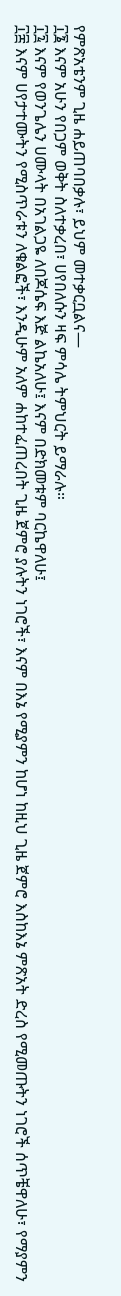የምጽአቴንም ጊዜ ሐይጠባበቃሉ፣ ይህም መተቃርቧልና—
፲፮ እናም አሁን የበጋም ወቅት ስለተቃረበ፣ ሀየበለሱን ዛፍ ምሳሌ ትምህርት ይማራሉ።
፲፯ እናም የወንጌሌን ሀሙላት በአገልጋዬ ለበጆሴፍ እጅ ልኬአለሁ፤ እናም በድክመቱም ባርኬዋለሁ፤
፲፰ እናም ሀየታተሙትን የሚስጥራቱን ለቁልፎች፣ እንዲሁም አለም ሐከተፈጠረበት ጊዜ ጀምሮ ያሉትን ነገሮች፣ እናም በእኔ የሚያምን ከሆነ ከዚህ ጊዜ ጀምሮ እስከእኔ ምጽአት ድረስ የሚመጡትን ነገሮች ሰጥቼዋለሁ፣ የማያምን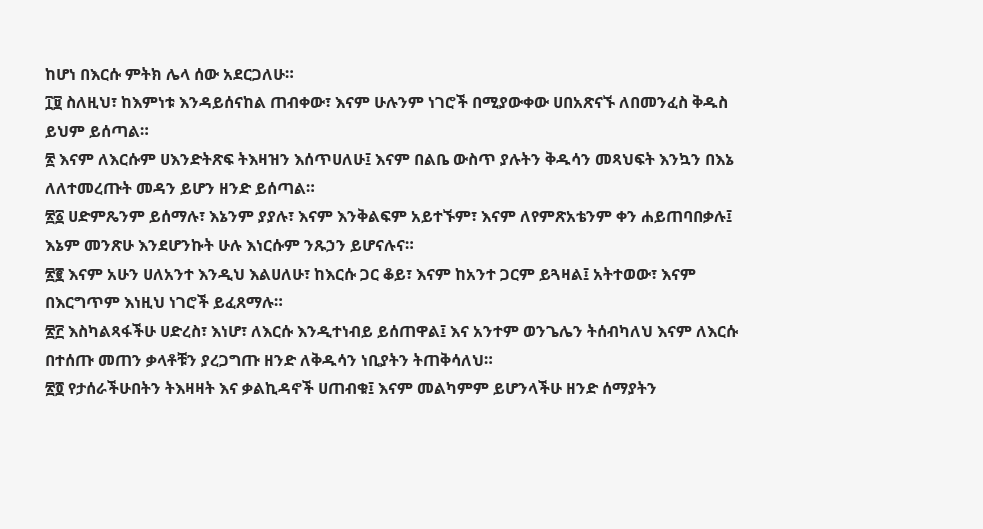ከሆነ በእርሱ ምትክ ሌላ ሰው አደርጋለሁ።
፲፱ ስለዚህ፣ ከእምነቱ እንዳይሰናከል ጠብቀው፣ እናም ሁሉንም ነገሮች በሚያውቀው ሀበአጽናኙ ለበመንፈስ ቅዱስ ይህም ይሰጣል።
፳ እናም ለእርሱም ሀእንድትጽፍ ትእዛዝን እሰጥሀለሁ፤ እናም በልቤ ውስጥ ያሉትን ቅዱሳን መጻህፍት እንኳን በእኔ ለለተመረጡት መዳን ይሆን ዘንድ ይሰጣል።
፳፩ ሀድምጼንም ይሰማሉ፣ እኔንም ያያሉ፣ እናም እንቅልፍም አይተኙም፣ እናም ለየምጽአቴንም ቀን ሐይጠባበቃሉ፤ እኔም መንጽሁ እንደሆንኩት ሁሉ እነርሱም ንጹኃን ይሆናሉና።
፳፪ እናም አሁን ሀለአንተ እንዲህ እልሀለሁ፣ ከእርሱ ጋር ቆይ፣ እናም ከአንተ ጋርም ይጓዛል፤ አትተወው፣ እናም በእርግጥም እነዚህ ነገሮች ይፈጸማሉ።
፳፫ እስካልጻፋችሁ ሀድረስ፣ እነሆ፣ ለእርሱ እንዲተነብይ ይሰጠዋል፤ እና አንተም ወንጌሌን ትሰብካለህ እናም ለእርሱ በተሰጡ መጠን ቃላቶቹን ያረጋግጡ ዘንድ ለቅዱሳን ነቢያትን ትጠቅሳለህ።
፳፬ የታሰራችሁበትን ትእዛዛት እና ቃልኪዳኖች ሀጠብቁ፤ እናም መልካምም ይሆንላችሁ ዘንድ ሰማያትን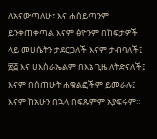ለአናውጣለሁ፣ እና ሐሰይጣንም ይንቀጠቀጣል እናም ፅዮንም በከፍታዎች ላይ መሀሴትን ታደርጋለች እናም ታብባለች፤
፳፭ እና ሀእስራኤልም በእኔ ጊዜ ለትድናለች፤ እናም በሰጠሁት ሐቁልፎችም ይመራሉ፤ እናም ከአሁን በኋላ በፍጹምም አያፍሩም።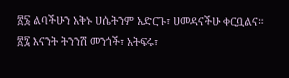፳፮ ልባችሁን አቅኑ ሀሴትንም አድርጉ፣ ሀመዳናችሁ ቀርቧልና።
፳፯ እናንት ትንንሽ መንጎች፣ አትፍሩ፣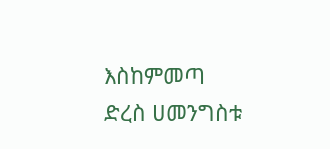እስከምመጣ ድረስ ሀመንግስቱ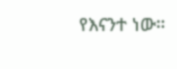የእናንተ ነው።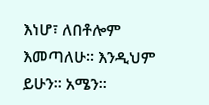እነሆ፣ ለበቶሎም እመጣለሁ። እንዲህም ይሁን። አሜን።